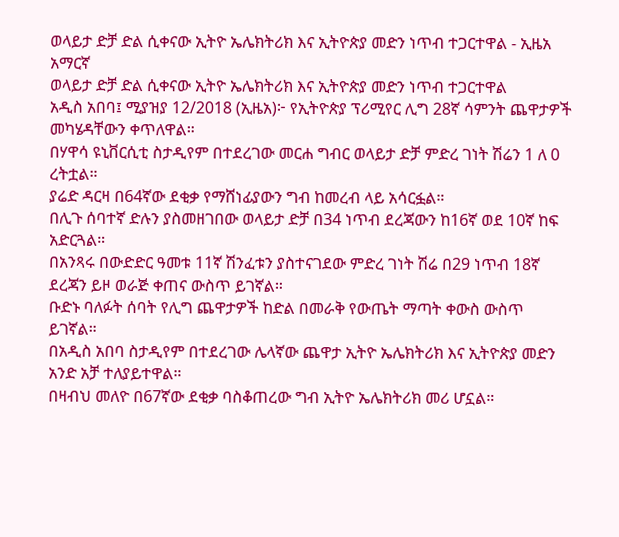ወላይታ ድቻ ድል ሲቀናው ኢትዮ ኤሌክትሪክ እና ኢትዮጵያ መድን ነጥብ ተጋርተዋል - ኢዜአ አማርኛ
ወላይታ ድቻ ድል ሲቀናው ኢትዮ ኤሌክትሪክ እና ኢትዮጵያ መድን ነጥብ ተጋርተዋል
አዲስ አበባ፤ ሚያዝያ 12/2018 (ኢዜአ)፦ የኢትዮጵያ ፕሪሚየር ሊግ 28ኛ ሳምንት ጨዋታዎች መካሄዳቸውን ቀጥለዋል።
በሃዋሳ ዩኒቨርሲቲ ስታዲየም በተደረገው መርሐ ግብር ወላይታ ድቻ ምድረ ገነት ሽሬን 1 ለ 0 ረትቷል።
ያሬድ ዳርዛ በ64ኛው ደቂቃ የማሸነፊያውን ግብ ከመረብ ላይ አሳርፏል።
በሊጉ ሰባተኛ ድሉን ያስመዘገበው ወላይታ ድቻ በ34 ነጥብ ደረጃውን ከ16ኛ ወደ 10ኛ ከፍ አድርጓል።
በአንጻሩ በውድድር ዓመቱ 11ኛ ሽንፈቱን ያስተናገደው ምድረ ገነት ሽሬ በ29 ነጥብ 18ኛ ደረጃን ይዞ ወራጅ ቀጠና ውስጥ ይገኛል።
ቡድኑ ባለፉት ሰባት የሊግ ጨዋታዎች ከድል በመራቅ የውጤት ማጣት ቀውስ ውስጥ ይገኛል።
በአዲስ አበባ ስታዲየም በተደረገው ሌላኛው ጨዋታ ኢትዮ ኤሌክትሪክ እና ኢትዮጵያ መድን አንድ አቻ ተለያይተዋል።
በዛብህ መለዮ በ67ኛው ደቂቃ ባስቆጠረው ግብ ኢትዮ ኤሌክትሪክ መሪ ሆኗል።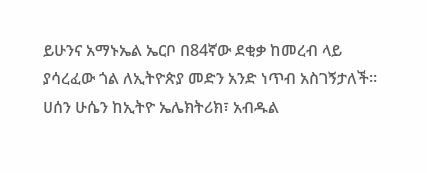ይሁንና አማኑኤል ኤርቦ በ84ኛው ደቂቃ ከመረብ ላይ ያሳረፈው ጎል ለኢትዮጵያ መድን አንድ ነጥብ አስገኝታለች።
ሀሰን ሁሴን ከኢትዮ ኤሌክትሪክ፣ አብዱል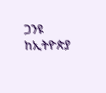ጋንዩ ከኢትዮጵያ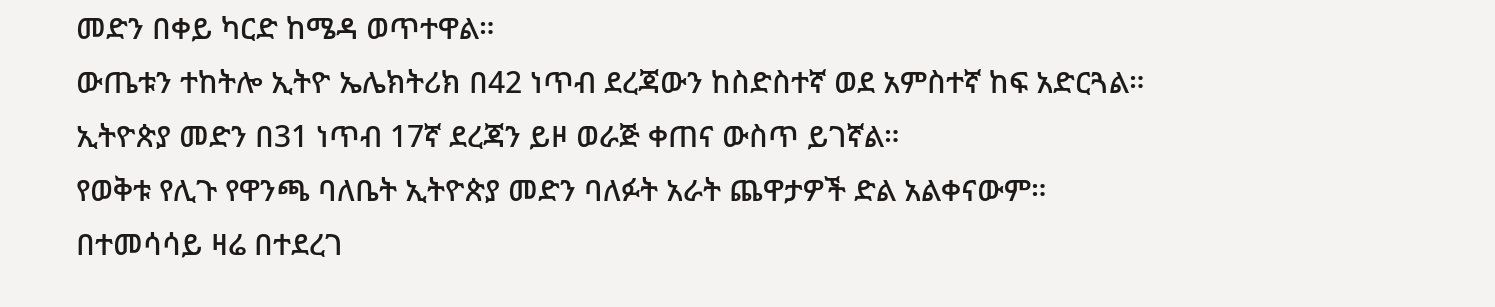መድን በቀይ ካርድ ከሜዳ ወጥተዋል።
ውጤቱን ተከትሎ ኢትዮ ኤሌክትሪክ በ42 ነጥብ ደረጃውን ከስድስተኛ ወደ አምስተኛ ከፍ አድርጓል።
ኢትዮጵያ መድን በ31 ነጥብ 17ኛ ደረጃን ይዞ ወራጅ ቀጠና ውስጥ ይገኛል።
የወቅቱ የሊጉ የዋንጫ ባለቤት ኢትዮጵያ መድን ባለፉት አራት ጨዋታዎች ድል አልቀናውም።
በተመሳሳይ ዛሬ በተደረገ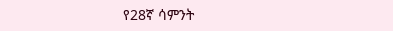የ28ኛ ሳምንት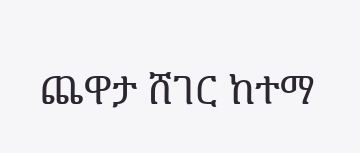ጨዋታ ሸገር ከተማ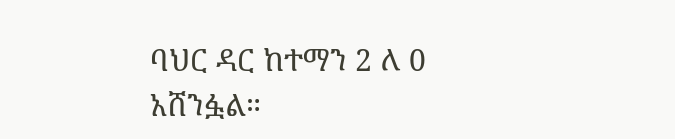ባህር ዳር ከተማን 2 ለ 0 አሸንፏል።